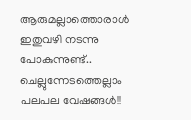ആരുമല്ലാത്തൊരാൾ
ഇതുവഴി നടന്നു പോകുന്നുണ്ട്..
ചെല്ലുന്നേടത്തെല്ലാം
പലപല വേഷങ്ങൾ!!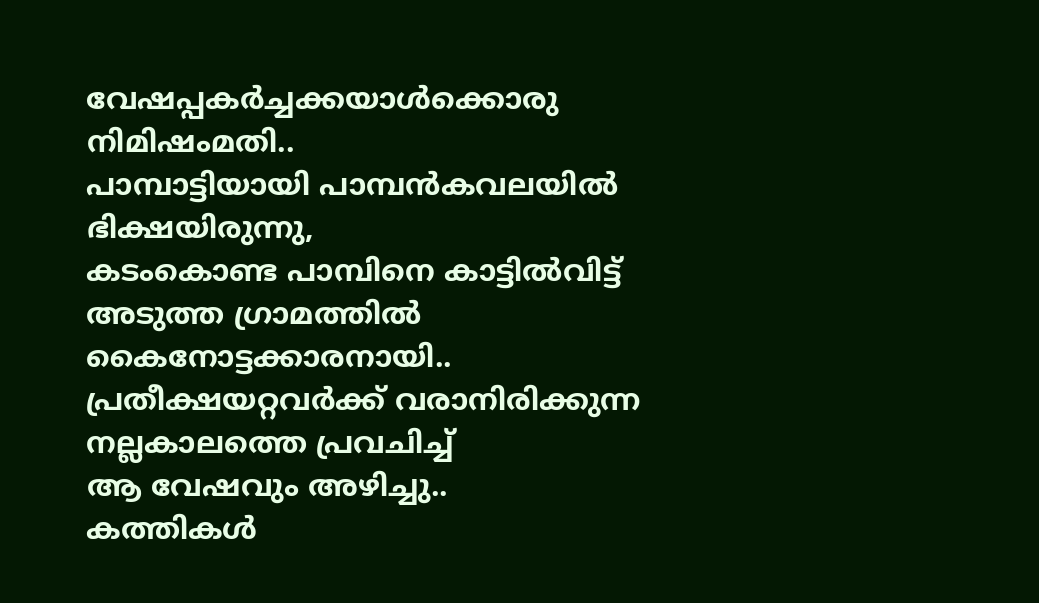വേഷപ്പകർച്ചക്കയാൾക്കൊരു
നിമിഷംമതി..
പാമ്പാട്ടിയായി പാമ്പൻകവലയിൽ
ഭിക്ഷയിരുന്നു,
കടംകൊണ്ട പാമ്പിനെ കാട്ടിൽവിട്ട്
അടുത്ത ഗ്രാമത്തിൽ
കൈനോട്ടക്കാരനായി..
പ്രതീക്ഷയറ്റവർക്ക് വരാനിരിക്കുന്ന
നല്ലകാലത്തെ പ്രവചിച്ച്
ആ വേഷവും അഴിച്ചു..
കത്തികൾ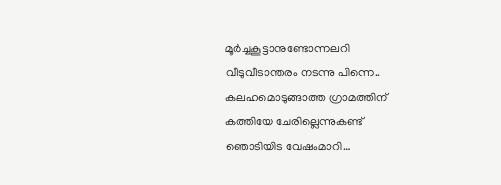മൂർച്ചകൂട്ടാനുണ്ടോന്നലറി
വീടുവീടാന്തരം നടന്നു പിന്നെ..
കലഹമൊടുങ്ങാത്ത ഗ്രാമത്തിന്
കത്തിയേ ചേരില്ലെന്നുകണ്ട്
ഞൊടിയിട വേഷംമാറി…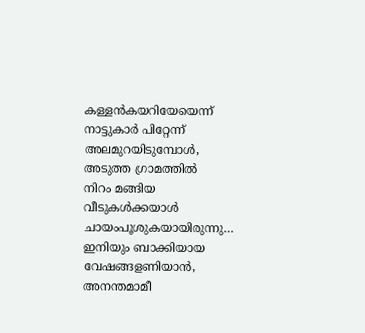കള്ളൻകയറിയേയെന്ന്
നാട്ടുകാർ പിറ്റേന്ന്
അലമുറയിടുമ്പോൾ,
അടുത്ത ഗ്രാമത്തിൽ
നിറം മങ്ങിയ വീടുകൾക്കയാൾ
ചായംപൂശുകയായിരുന്നു…
ഇനിയും ബാക്കിയായ
വേഷങ്ങളണിയാൻ,
അനന്തമാമീ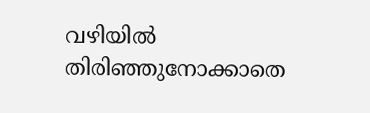വഴിയിൽ
തിരിഞ്ഞുനോക്കാതെ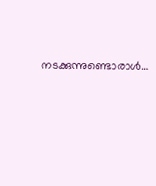നടക്കുന്നുണ്ടൊരാൾ…